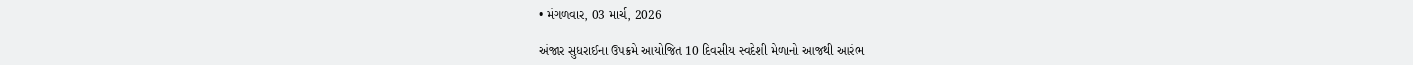• મંગળવાર, 03 માર્ચ, 2026

અંજાર સુધરાઈના ઉપક્રમે આયોજિત 10 દિવસીય સ્વદેશી મેળાનો આજથી આરંભ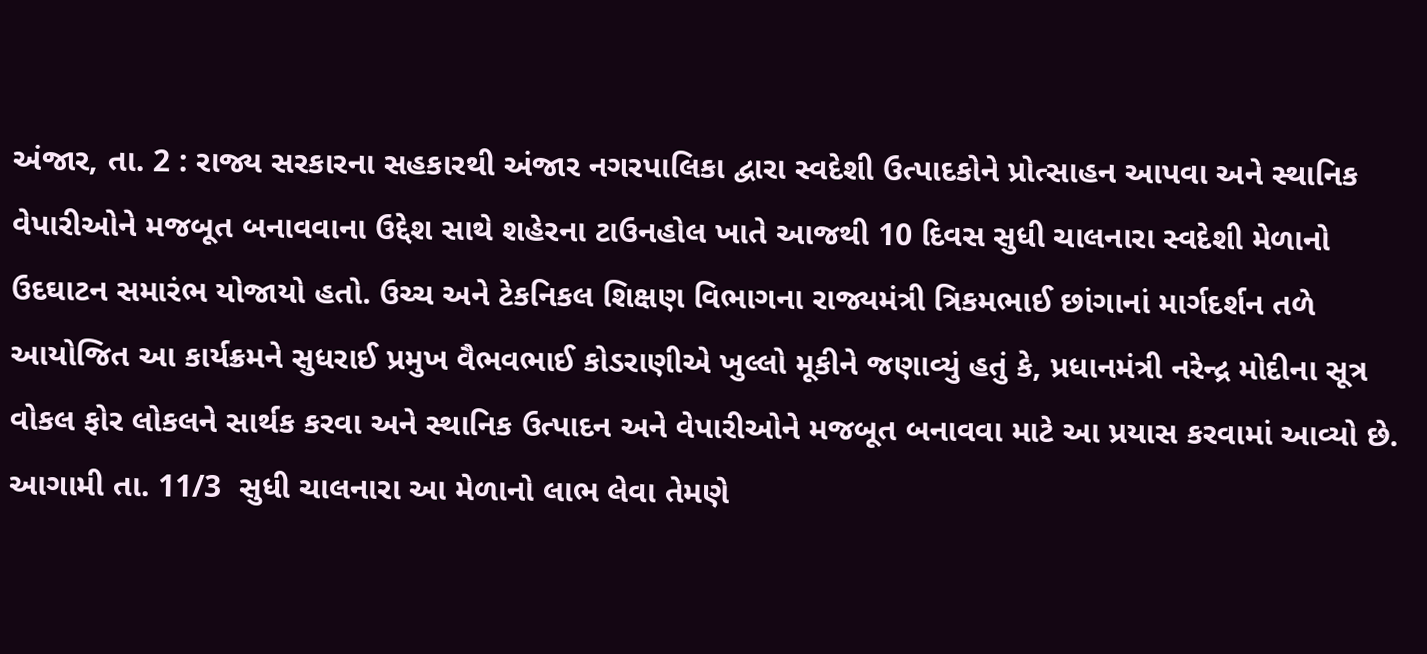અંજાર, તા. 2 : રાજ્ય સરકારના સહકારથી અંજાર નગરપાલિકા દ્વારા સ્વદેશી ઉત્પાદકોને પ્રોત્સાહન આપવા અને સ્થાનિક વેપારીઓને મજબૂત બનાવવાના ઉદ્દેશ સાથે શહેરના ટાઉનહોલ ખાતે આજથી 10 દિવસ સુધી ચાલનારા સ્વદેશી મેળાનો ઉદઘાટન સમારંભ યોજાયો હતો. ઉચ્ચ અને ટેકનિકલ શિક્ષણ વિભાગના રાજ્યમંત્રી ત્રિકમભાઈ છાંગાનાં માર્ગદર્શન તળે આયોજિત આ કાર્યક્રમને સુધરાઈ પ્રમુખ વૈભવભાઈ કોડરાણીએ ખુલ્લો મૂકીને જણાવ્યું હતું કે, પ્રધાનમંત્રી નરેન્દ્ર મોદીના સૂત્ર વોકલ ફોર લોકલને સાર્થક કરવા અને સ્થાનિક ઉત્પાદન અને વેપારીઓને મજબૂત બનાવવા માટે આ પ્રયાસ કરવામાં આવ્યો છે. આગામી તા. 11/3  સુધી ચાલનારા આ મેળાનો લાભ લેવા તેમણે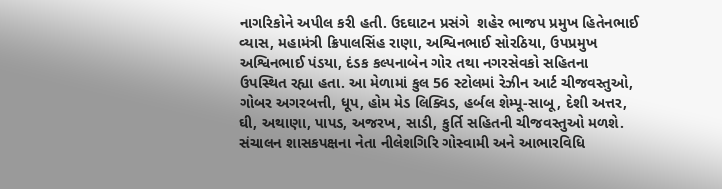નાગરિકોને અપીલ કરી હતી. ઉદઘાટન પ્રસંગે  શહેર ભાજપ પ્રમુખ હિતેનભાઈ વ્યાસ, મહામંત્રી ક્રિપાલસિંહ રાણા, અશ્વિનભાઈ સોરઠિયા, ઉપપ્રમુખ અશ્વિનભાઈ પંડયા, દંડક કલ્પનાબેન ગોર તથા નગરસેવકો સહિતના ઉપસ્થિત રહ્યા હતા. આ મેળામાં કુલ 56 સ્ટોલમાં રેઝીન આર્ટ ચીજવસ્તુઓ, ગોબર અગરબત્તી, ધૂપ, હોમ મેડ લિક્વિડ, હર્બલ શેમ્પૂ-સાબૂ, દેશી અત્તર, ઘી, અથાણા, પાપડ, અજરખ, સાડી, કુર્તિ સહિતની ચીજવસ્તુઓ મળશે. સંચાલન શાસકપક્ષના નેતા નીલેશગિરિ ગોસ્વામી અને આભારવિધિ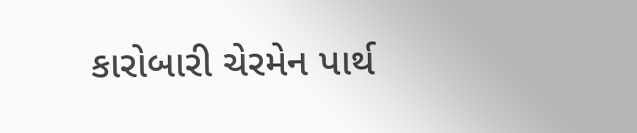કારોબારી ચેરમેન પાર્થ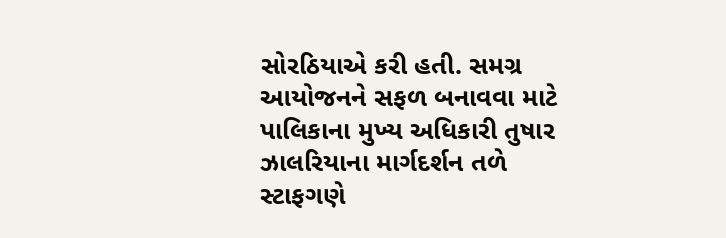સોરઠિયાએ કરી હતી. સમગ્ર આયોજનને સફળ બનાવવા માટે પાલિકાના મુખ્ય અધિકારી તુષાર ઝાલરિયાના માર્ગદર્શન તળે સ્ટાફગણે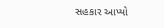સહકાર આપ્યો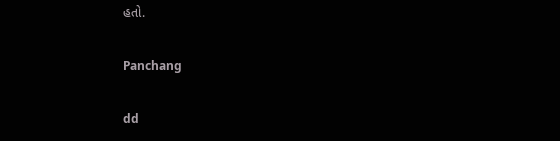હતો.

Panchang

dd